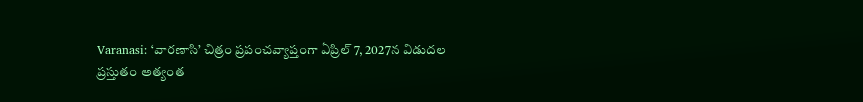Varanasi: ‘వారణాసి’ చిత్రం ప్రపంచవ్యాప్తంగా ఏప్రిల్ 7, 2027న విడుదల
ప్రస్తుతం అత్యంత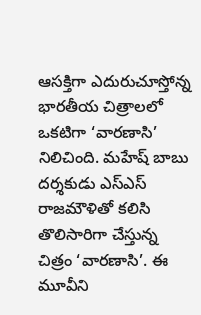ఆసక్తిగా ఎదురుచూస్తోన్న భారతీయ చిత్రాలలో ఒకటిగా ‘వారణాసి’ నిలిచింది. మహేష్ బాబు దర్శకుడు ఎస్ఎస్ రాజమౌళితో కలిసి తొలిసారిగా చేస్తున్న చిత్రం ‘వారణాసి’. ఈ మూవీని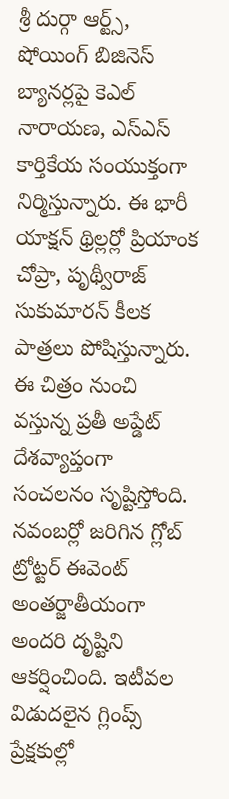శ్రీ దుర్గా ఆర్ట్స్, షోయింగ్ బిజినెస్ బ్యానర్లపై కెఎల్ నారాయణ, ఎస్ఎస్ కార్తికేయ సంయుక్తంగా నిర్మిస్తున్నారు. ఈ భారీ యాక్షన్ థ్రిల్లర్లో ప్రియాంక చోప్రా, పృథ్వీరాజ్ సుకుమారన్ కీలక పాత్రలు పోషిస్తున్నారు.
ఈ చిత్రం నుంచి వస్తున్న ప్రతీ అప్డేట్ దేశవ్యాప్తంగా సంచలనం సృష్టిస్తోంది. నవంబర్లో జరిగిన గ్లోబ్ ట్రోట్టర్ ఈవెంట్ అంతర్జాతీయంగా అందరి దృష్టిని ఆకర్షించింది. ఇటీవల విడుదలైన గ్లింప్స్ ప్రేక్షకుల్లో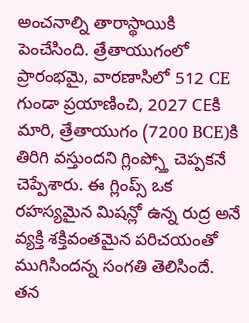అంచనాల్ని తారాస్థాయికి పెంచేసింది. త్రేతాయుగంలో ప్రారంభమై, వారణాసిలో 512 CE గుండా ప్రయాణించి, 2027 CEకి మారి, త్రేతాయుగం (7200 BCE)కి తిరిగి వస్తుందని గ్లింప్స్తో చెప్పకనే చెప్పేశారు. ఈ గ్లింప్స్ ఒక రహస్యమైన మిషన్లో ఉన్న రుద్ర అనే వ్యక్తి శక్తివంతమైన పరిచయంతో ముగిసిందన్న సంగతి తెలిసిందే.
తన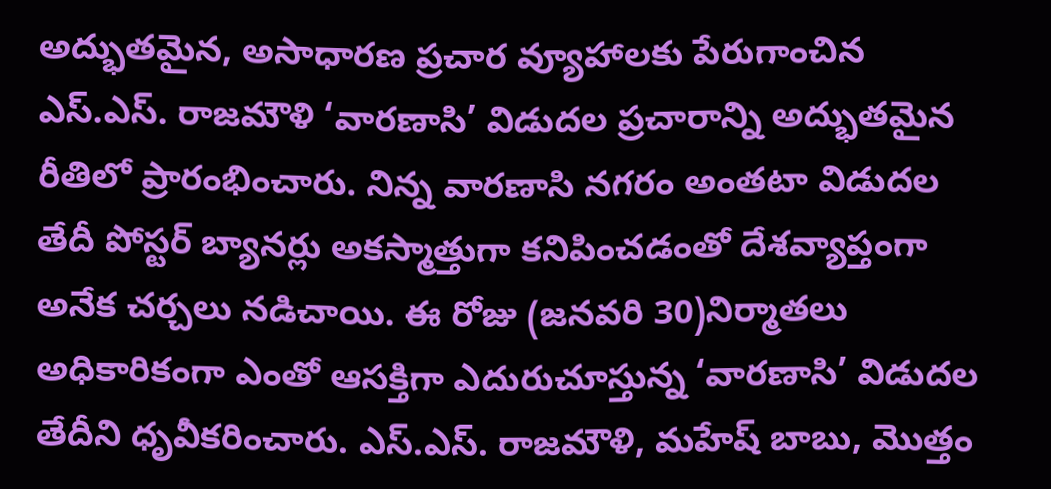అద్భుతమైన, అసాధారణ ప్రచార వ్యూహాలకు పేరుగాంచిన ఎస్.ఎస్. రాజమౌళి ‘వారణాసి’ విడుదల ప్రచారాన్ని అద్భుతమైన రీతిలో ప్రారంభించారు. నిన్న వారణాసి నగరం అంతటా విడుదల తేదీ పోస్టర్ బ్యానర్లు అకస్మాత్తుగా కనిపించడంతో దేశవ్యాప్తంగా అనేక చర్చలు నడిచాయి. ఈ రోజు (జనవరి 30)నిర్మాతలు అధికారికంగా ఎంతో ఆసక్తిగా ఎదురుచూస్తున్న ‘వారణాసి’ విడుదల తేదీని ధృవీకరించారు. ఎస్.ఎస్. రాజమౌళి, మహేష్ బాబు, మొత్తం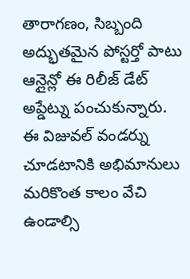తారాగణం, సిబ్బంది అద్భుతమైన పోస్టర్తో పాటు ఆన్లైన్లో ఈ రిలీజ్ డేట్ అప్డేట్ను పంచుకున్నారు.
ఈ విజువల్ వండర్ను చూడటానికి అభిమానులు మరికొంత కాలం వేచి ఉండాల్సి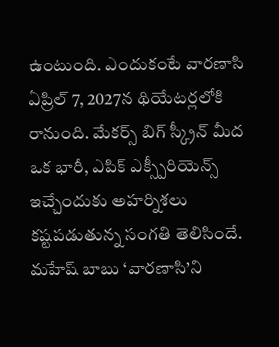ఉంటుంది. ఎందుకంటే వారణాసి ఏప్రిల్ 7, 2027న థియేటర్లలోకి రానుంది. మేకర్స్ బిగ్ స్క్రీన్ మీద ఒక భారీ, ఎపిక్ ఎక్స్పీరియెన్స్ ఇచ్చేందుకు అహర్నిశలు కష్టపడుతున్న సంగతి తెలిసిందే. మహేష్ బాబు ‘వారణాసి’ని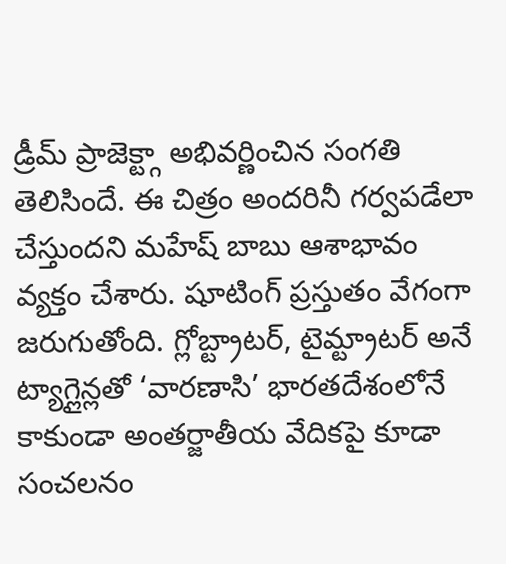డ్రీమ్ ప్రాజెక్ట్గా అభివర్ణించిన సంగతి తెలిసిందే. ఈ చిత్రం అందరినీ గర్వపడేలా చేస్తుందని మహేష్ బాబు ఆశాభావం వ్యక్తం చేశారు. షూటింగ్ ప్రస్తుతం వేగంగా జరుగుతోంది. గ్లోబ్ట్రాటర్, టైమ్ట్రాటర్ అనే ట్యాగ్లైన్లతో ‘వారణాసి’ భారతదేశంలోనే కాకుండా అంతర్జాతీయ వేదికపై కూడా సంచలనం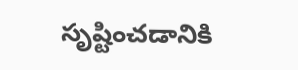సృష్టించడానికి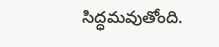సిద్ధమవుతోంది.